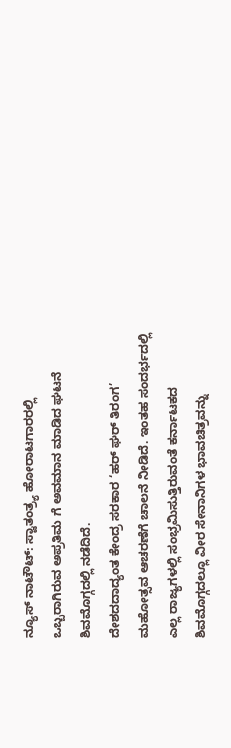ನ್ಯೂಸ್ ನಾಟೌಟ್: ಸ್ವಾತಂತ್ರ್ಯ ಹೋರಾಟಗಾರರಲ್ಲಿ ಒಬ್ಬರಾಗಿರುವ ಅಪ್ರತಿಮ ಗೆ ಅವಮಾನ ಮಾಡಿದ ಘಟನೆ ಶಿವಮೊಗ್ಗದಲ್ಲಿ ನಡೆದಿದೆ.
ದೇಶದದಾದ್ಯಂತ ಕೇಂದ್ರ ಸರಕಾರ ‘ಹರ್ ಘರ್ ತಿರಂಗ’ ಮಹೋತ್ಸವ ಆಚರಣೆಗೆ ಚಾಲನೆ ನೀಡಿದೆ. ಇಂತಹ ಸಂದರ್ಭದಲ್ಲಿ ಎಲ್ಲ ರಾಜ್ಯಗಳಲ್ಲಿ ಸಂಭ್ರಮಿಸುತ್ತಿರುವಂತೆ ಕರ್ನಾಟಕದ ಶಿವಮೊಗ್ಗದಲ್ಲೂ ವೀರ ಸೇನಾನಿಗಳ ಭಾವಚಿತ್ರವನ್ನು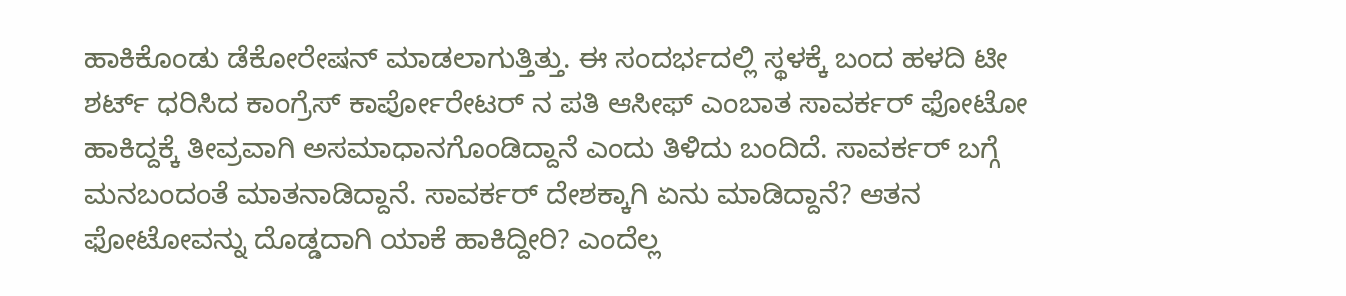ಹಾಕಿಕೊಂಡು ಡೆಕೋರೇಷನ್ ಮಾಡಲಾಗುತ್ತಿತ್ತು. ಈ ಸಂದರ್ಭದಲ್ಲಿ ಸ್ಥಳಕ್ಕೆ ಬಂದ ಹಳದಿ ಟೀ ಶರ್ಟ್ ಧರಿಸಿದ ಕಾಂಗ್ರೆಸ್ ಕಾರ್ಪೋರೇಟರ್ ನ ಪತಿ ಆಸೀಫ್ ಎಂಬಾತ ಸಾವರ್ಕರ್ ಫೋಟೋ ಹಾಕಿದ್ದಕ್ಕೆ ತೀವ್ರವಾಗಿ ಅಸಮಾಧಾನಗೊಂಡಿದ್ದಾನೆ ಎಂದು ತಿಳಿದು ಬಂದಿದೆ. ಸಾವರ್ಕರ್ ಬಗ್ಗೆ ಮನಬಂದಂತೆ ಮಾತನಾಡಿದ್ದಾನೆ. ಸಾವರ್ಕರ್ ದೇಶಕ್ಕಾಗಿ ಏನು ಮಾಡಿದ್ದಾನೆ? ಆತನ ಫೋಟೋವನ್ನು ದೊಡ್ಡದಾಗಿ ಯಾಕೆ ಹಾಕಿದ್ದೀರಿ? ಎಂದೆಲ್ಲ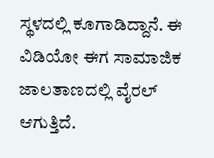ಸ್ಥಳದಲ್ಲಿ ಕೂಗಾಡಿದ್ದಾನೆ. ಈ ವಿಡಿಯೋ ಈಗ ಸಾಮಾಜಿಕ ಜಾಲತಾಣದಲ್ಲಿ ವೈರಲ್ ಆಗುತ್ತಿದೆ.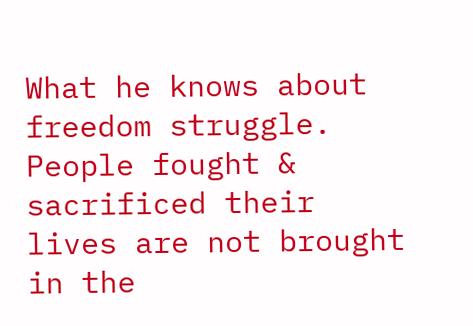What he knows about freedom struggle. People fought & sacrificed their lives are not brought in the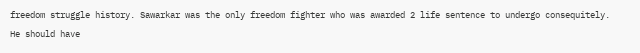freedom struggle history. Sawarkar was the only freedom fighter who was awarded 2 life sentence to undergo consequitely. He should have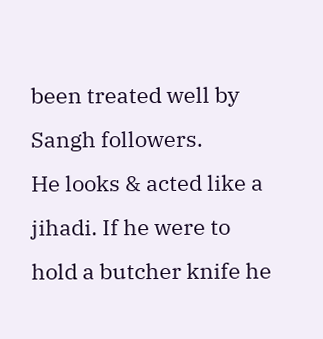been treated well by Sangh followers.
He looks & acted like a jihadi. If he were to hold a butcher knife he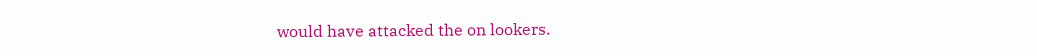would have attacked the on lookers.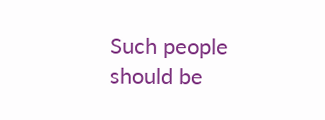Such people should be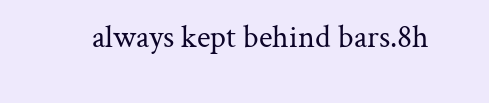always kept behind bars.8h